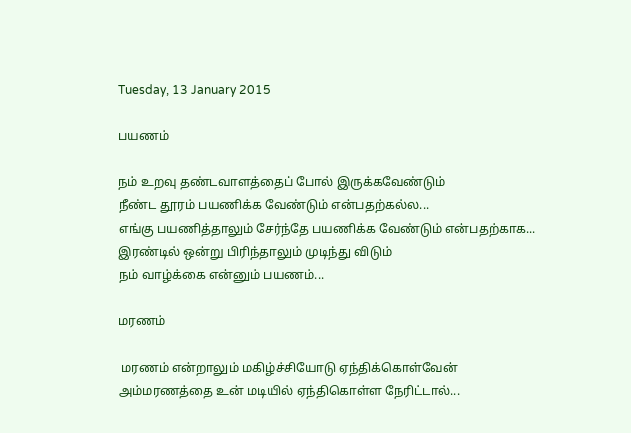Tuesday, 13 January 2015

பயணம்

நம் உறவு தண்டவாளத்தைப் போல் இருக்கவேண்டும்
நீண்ட தூரம் பயணிக்க வேண்டும் என்பதற்கல்ல...
எங்கு பயணித்தாலும் சேர்ந்தே பயணிக்க வேண்டும் என்பதற்காக...
இரண்டில் ஒன்று பிரிந்தாலும் முடிந்து விடும்
நம் வாழ்க்கை என்னும் பயணம்...

மரணம்

 மரணம் என்றாலும் மகிழ்ச்சியோடு ஏந்திக்கொள்வேன்
அம்மரணத்தை உன் மடியில் ஏந்திகொள்ள நேரிட்டால்...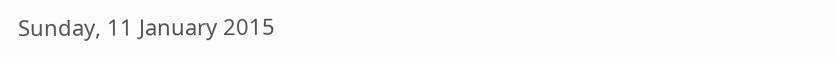Sunday, 11 January 2015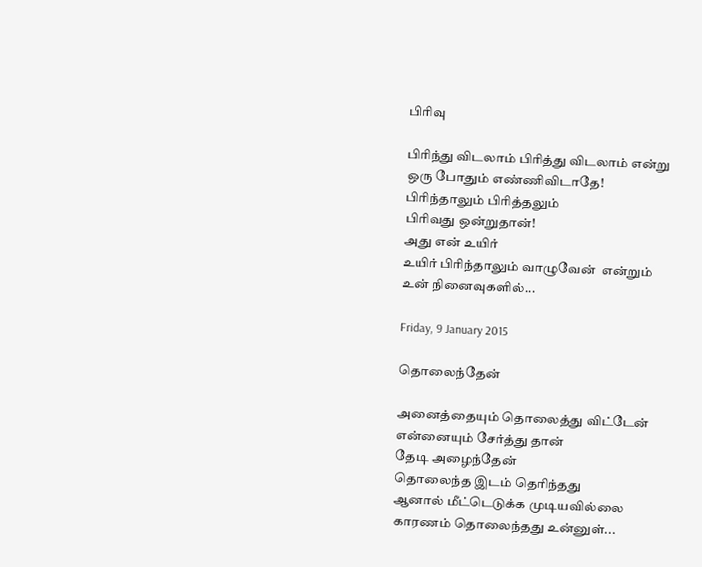பிரிவு

பிரிந்து விடலாம் பிரித்து விடலாம் என்று
ஒரு போதும் எண்ணிவிடாதே!
பிரிந்தாலும் பிரித்தலும்
பிரிவது ஒன்றுதான்!
அது என் உயிர்
உயிர் பிரிந்தாலும் வாழுவேன்  என்றும்
உன் நினைவுகளில்...

Friday, 9 January 2015

தொலைந்தேன்

அனைத்தையும் தொலைத்து விட்டேன்
என்னையும் சேர்த்து தான்
தேடி அழைந்தேன்
தொலைந்த இடம் தெரிந்தது
ஆனால் மீட்டெடுக்க முடியவில்லை
காரணம் தொலைந்தது உன்னுள்...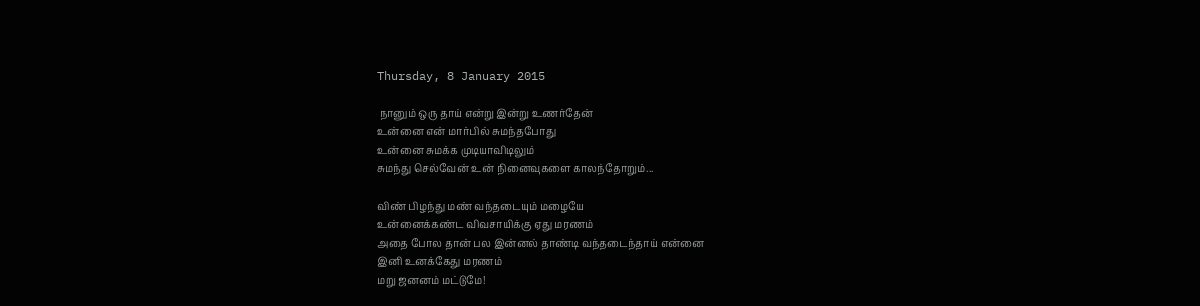Thursday, 8 January 2015

 நானும் ஒரு தாய் என்று இன்று உணர்தேன்
உன்னை என் மார்பில் சுமந்தபோது
உன்னை சுமக்க முடியாவிடிலும்
சுமந்து செல்வேன் உன் நினைவுகளை காலந்தோறும்...

விண் பிழந்து மண் வந்தடையும் மழையே
உன்னைக்கண்ட விவசாயிக்கு ஏது மரணம்
அதை போல தான் பல இன்னல் தாண்டி வந்தடைந்தாய் என்னை
இனி உனக்கேது மரணம்
மறு ஜனனம் மட்டுமே!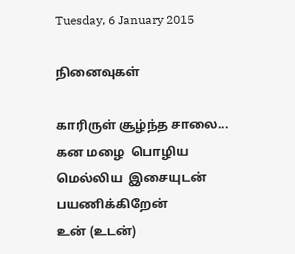Tuesday, 6 January 2015

நினைவுகள்

காரிருள் சூழ்ந்த சாலை...
கன மழை  பொழிய
மெல்லிய  இசையுடன்  பயணிக்கிறேன்
உன் (உடன்)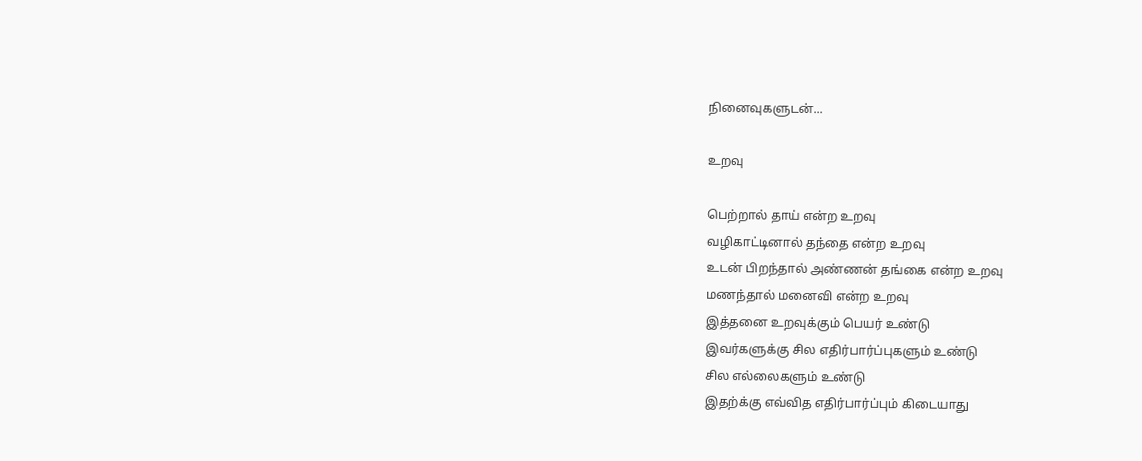நினைவுகளுடன்...

உறவு

பெற்றால் தாய் என்ற உறவு
வழிகாட்டினால் தந்தை என்ற உறவு
உடன் பிறந்தால் அண்ணன் தங்கை என்ற உறவு
மணந்தால் மனைவி என்ற உறவு
இத்தனை உறவுக்கும் பெயர் உண்டு
இவர்களுக்கு சில எதிர்பார்ப்புகளும் உண்டு
சில எல்லைகளும் உண்டு
இதற்க்கு எவ்வித எதிர்பார்ப்பும் கிடையாது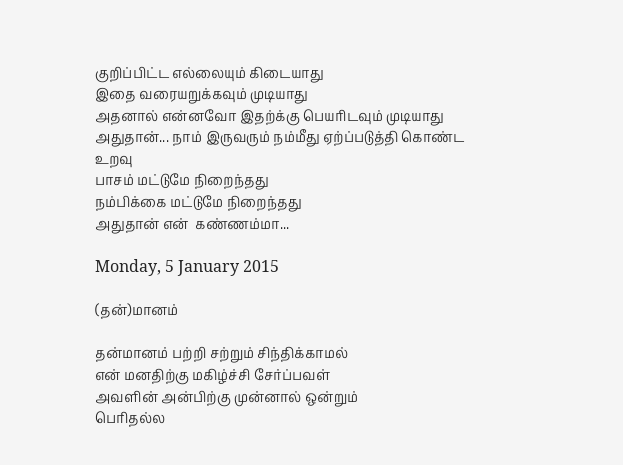குறிப்பிட்ட எல்லையும் கிடையாது
இதை வரையறுக்கவும் முடியாது
அதனால் என்னவோ இதற்க்கு பெயரிடவும் முடியாது
அதுதான்... நாம் இருவரும் நம்மீது ஏற்ப்படுத்தி கொண்ட உறவு
பாசம் மட்டுமே நிறைந்தது
நம்பிக்கை மட்டுமே நிறைந்தது
அதுதான் என்  கண்ணம்மா...

Monday, 5 January 2015

(தன்)மானம்

தன்மானம் பற்றி சற்றும் சிந்திக்காமல்
என் மனதிற்கு மகிழ்ச்சி சேர்ப்பவள்
அவளின் அன்பிற்கு முன்னால் ஒன்றும்
பெரிதல்ல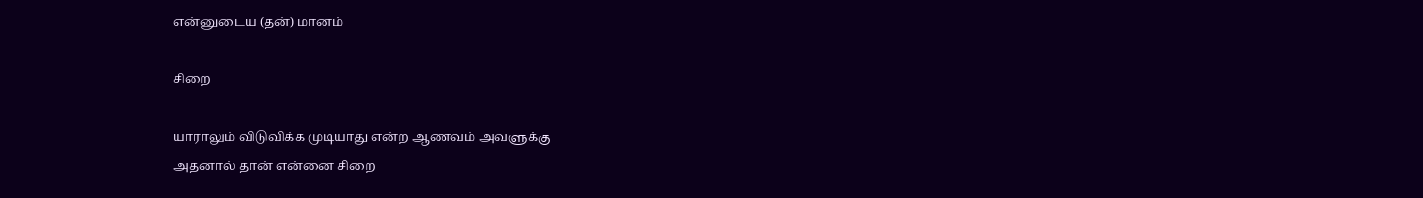என்னுடைய (தன்) மானம்

சிறை

யாராலும் விடுவிக்க முடியாது என்ற ஆணவம் அவளுக்கு
அதனால் தான் என்னை சிறை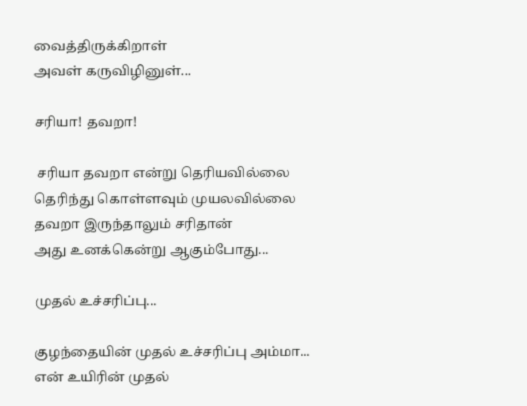வைத்திருக்கிறாள்
அவள் கருவிழினுள்...

சரியா! தவறா!

 சரியா தவறா என்று தெரியவில்லை
தெரிந்து கொள்ளவும் முயலவில்லை
தவறா இருந்தாலும் சரிதான்
அது உனக்கென்று ஆகும்போது...

முதல் உச்சரிப்பு...

குழந்தையின் முதல் உச்சரிப்பு அம்மா...
என் உயிரின் முதல்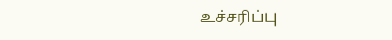உச்சரிப்பு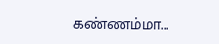கண்ணம்மா...